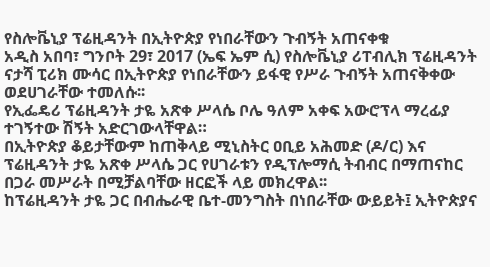የስሎቬኒያ ፕሬዚዳንት በኢትዮጵያ የነበራቸውን ጉብኝት አጠናቀቁ
አዲስ አበባ፣ ግንቦት 29፣ 2017 (ኤፍ ኤም ሲ) የስሎቬኒያ ሪፐብሊክ ፕሬዚዳንት ናታሻ ፒሪክ ሙሳር በኢትዮጵያ የነበራቸውን ይፋዊ የሥራ ጉብኝት አጠናቅቀው ወደሀገራቸው ተመለሱ፡፡
የኢፌዴሪ ፕሬዚዳንት ታዬ አጽቀ ሥላሴ ቦሌ ዓለም አቀፍ አውሮፕላ ማረፊያ ተገኝተው ሽኝት አድርገውላቸዋል።
በኢትዮጵያ ቆይታቸውም ከጠቅላይ ሚኒስትር ዐቢይ አሕመድ (ዶ/ር) እና ፕሬዚዳንት ታዬ አጽቀ ሥላሴ ጋር የሀገራቱን የዲፕሎማሲ ትብብር በማጠናከር በጋራ መሥራት በሚቻልባቸው ዘርፎች ላይ መክረዋል፡፡
ከፕሬዚዳንት ታዬ ጋር በብሔራዊ ቤተ-መንግስት በነበራቸው ውይይት፤ ኢትዮጵያና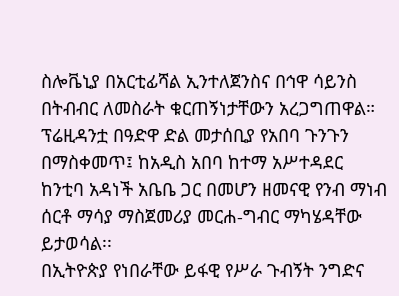ስሎቬኒያ በአርቲፊሻል ኢንተለጀንስና በኅዋ ሳይንስ በትብብር ለመስራት ቁርጠኝነታቸውን አረጋግጠዋል።
ፕሬዚዳንቷ በዓድዋ ድል መታሰቢያ የአበባ ጉንጉን በማስቀመጥ፤ ከአዲስ አበባ ከተማ አሥተዳደር ከንቲባ አዳነች አቤቤ ጋር በመሆን ዘመናዊ የንብ ማነብ ሰርቶ ማሳያ ማስጀመሪያ መርሐ-ግብር ማካሄዳቸው ይታወሳል፡፡
በኢትዮጵያ የነበራቸው ይፋዊ የሥራ ጉብኝት ንግድና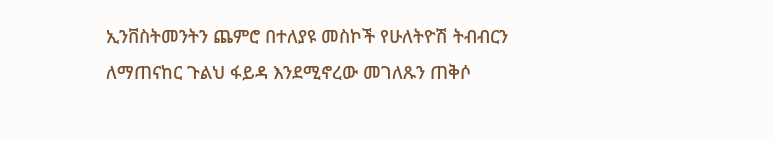ኢንቨስትመንትን ጨምሮ በተለያዩ መስኮች የሁለትዮሽ ትብብርን ለማጠናከር ጉልህ ፋይዳ እንደሚኖረው መገለጹን ጠቅሶ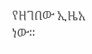የዘገበው ኢዜአ ነው፡፡